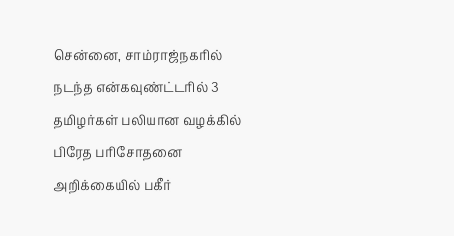சென்னை, சாம்ராஜ்நகரில் நடந்த என்கவுண்ட்டரில் 3 தமிழர்கள் பலியான வழக்கில் பிரேத பரிசோதனை அறிக்கையில் பகீர்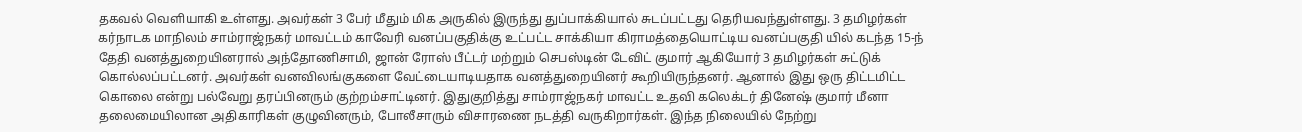தகவல் வெளியாகி உள்ளது. அவர்கள் 3 பேர் மீதும் மிக அருகில் இருந்து துப்பாக்கியால் சுடப்பட்டது தெரியவந்துள்ளது. 3 தமிழர்கள் கர்நாடக மாநிலம் சாம்ராஜ்நகர் மாவட்டம் காவேரி வனப்பகுதிக்கு உட்பட்ட சாக்கியா கிராமத்தையொட்டிய வனப்பகுதி யில் கடந்த 15-ந் தேதி வனத்துறையினரால் அந்தோணிசாமி, ஜான் ரோஸ் பீட்டர் மற்றும் செபஸ்டின் டேவிட் குமார் ஆகியோர் 3 தமிழர்கள் சுட்டுக் கொல்லப்பட்டனர். அவர்கள் வனவிலங்குகளை வேட்டையாடியதாக வனத்துறையினர் கூறியிருந்தனர். ஆனால் இது ஒரு திட்டமிட்ட கொலை என்று பல்வேறு தரப்பினரும் குற்றம்சாட்டினர். இதுகுறித்து சாம்ராஜ்நகர் மாவட்ட உதவி கலெக்டர் தினேஷ் குமார் மீனா தலைமையிலான அதிகாரிகள் குழுவினரும், போலீசாரும் விசாரணை நடத்தி வருகிறார்கள். இந்த நிலையில் நேற்று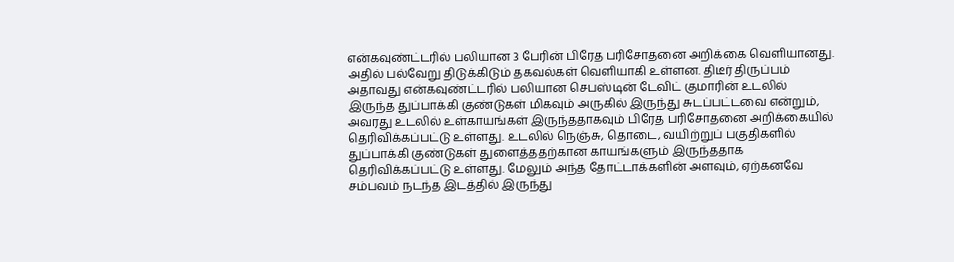என்கவுண்ட்டரில் பலியான 3 பேரின் பிரேத பரிசோதனை அறிக்கை வெளியானது. அதில் பல்வேறு திடுக்கிடும் தகவல்கள் வெளியாகி உள்ளன. திடீர் திருப்பம் அதாவது என்கவுண்ட்டரில் பலியான செபஸ்டின் டேவிட் குமாரின் உடலில் இருந்த துப்பாக்கி குண்டுகள் மிகவும் அருகில் இருந்து சுடப்பட்டவை என்றும், அவரது உடலில் உள்காயங்கள் இருந்ததாகவும் பிரேத பரிசோதனை அறிக்கையில் தெரிவிக்கப்பட்டு உள்ளது. உடலில் நெஞ்சு, தொடை, வயிற்றுப் பகுதிகளில் துப்பாக்கி குண்டுகள் துளைத்ததற்கான காயங்களும் இருந்ததாக தெரிவிக்கப்பட்டு உள்ளது. மேலும் அந்த தோட்டாக்களின் அளவும், ஏற்கனவே சம்பவம் நடந்த இடத்தில் இருந்து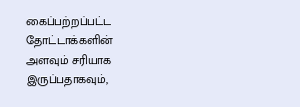கைப்பற்றப்பட்ட தோட்டாக்களின் அளவும் சரியாக இருப்பதாகவும்,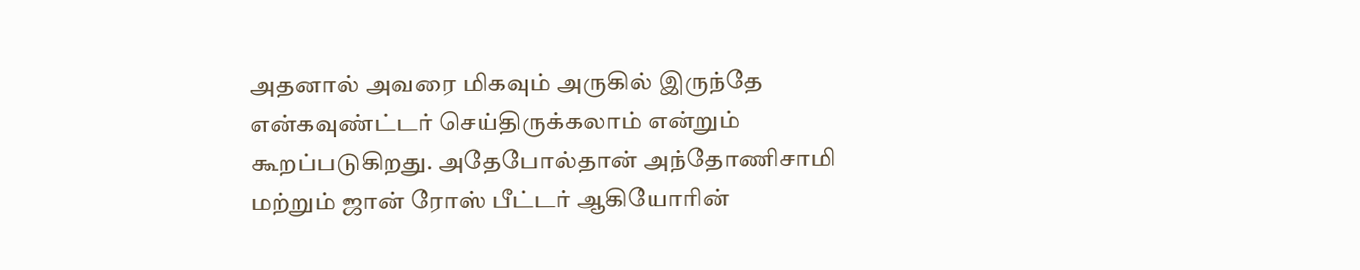அதனால் அவரை மிகவும் அருகில் இருந்தே என்கவுண்ட்டர் செய்திருக்கலாம் என்றும் கூறப்படுகிறது. அதேபோல்தான் அந்தோணிசாமி மற்றும் ஜான் ரோஸ் பீட்டர் ஆகியோரின்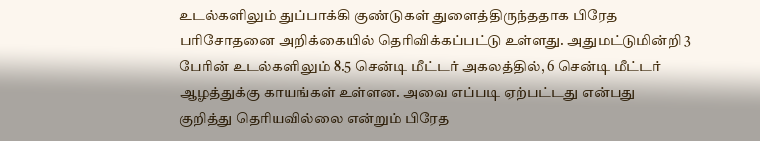உடல்களிலும் துப்பாக்கி குண்டுகள் துளைத்திருந்ததாக பிரேத பரிசோதனை அறிக்கையில் தெரிவிக்கப்பட்டு உள்ளது. அதுமட்டுமின்றி 3 பேரின் உடல்களிலும் 8.5 சென்டி மீட்டர் அகலத்தில், 6 சென்டி மீட்டர் ஆழத்துக்கு காயங்கள் உள்ளன. அவை எப்படி ஏற்பட்டது என்பது குறித்து தெரியவில்லை என்றும் பிரேத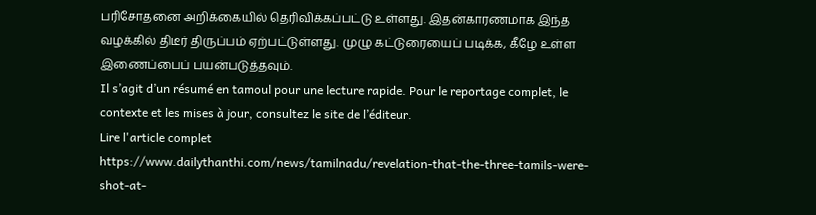பரிசோதனை அறிக்கையில் தெரிவிக்கப்பட்டு உள்ளது. இதன்காரணமாக இந்த வழக்கில் திடீர் திருப்பம் ஏற்பட்டுள்ளது. முழு கட்டுரையைப் படிக்க, கீழே உள்ள இணைப்பைப் பயன்படுத்தவும்.
Il s’agit d’un résumé en tamoul pour une lecture rapide. Pour le reportage complet, le contexte et les mises à jour, consultez le site de l’éditeur.
Lire l'article complet
https://www.dailythanthi.com/news/tamilnadu/revelation-that-the-three-tamils-were-shot-at-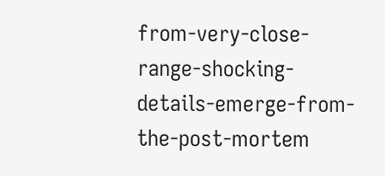from-very-close-range-shocking-details-emerge-from-the-post-mortem